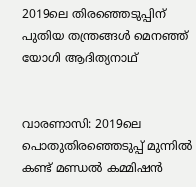2019ലെ തിരഞ്ഞെടുപ്പിന് പുതിയ തന്ത്രങ്ങള്‍ മെനഞ്ഞ് യോഗി ആദിത്യനാഥ്


വാരണാസി: 2019ലെ പൊതുതിരഞ്ഞെടുപ്പ് മുന്നില്‍ കണ്ട് മണ്ഡല്‍ കമ്മിഷന്‍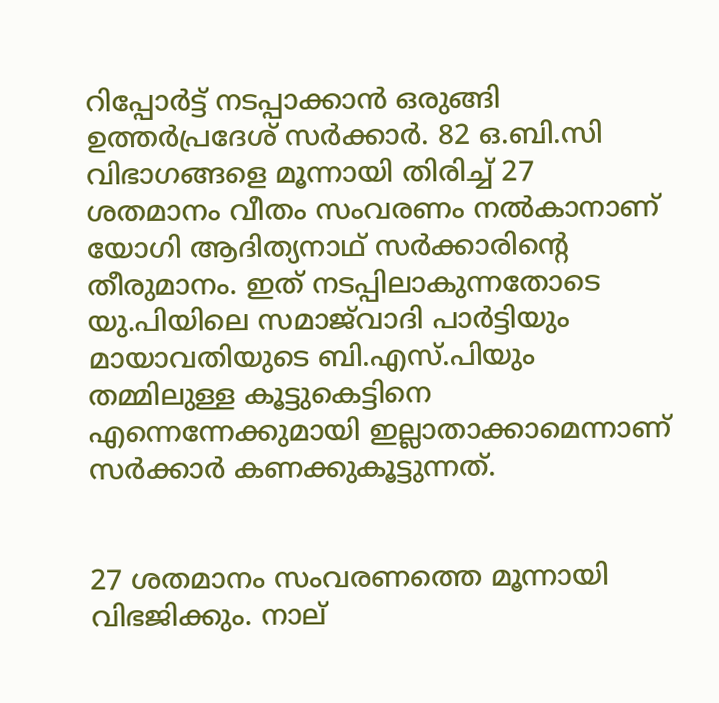റിപ്പോര്‍ട്ട് നടപ്പാക്കാന്‍ ഒരുങ്ങി ഉത്തര്‍പ്രദേശ് സര്‍ക്കാര്‍. 82 ഒ.ബി.സി വിഭാഗങ്ങളെ മൂന്നായി തിരിച്ച്‌ 27 ശതമാനം വീതം സംവരണം നല്‍കാനാണ് യോഗി ആദിത്യനാഥ് സര്‍ക്കാരിന്റെ തീരുമാനം. ഇത് നടപ്പിലാകുന്നതോടെ യു.പിയിലെ സമാജ്‌വാദി പാര്‍ട്ടിയും മായാവതിയുടെ ബി.എസ്.പിയും തമ്മിലുള്ള കൂട്ടുകെട്ടിനെ എന്നെന്നേക്കുമായി ഇല്ലാതാക്കാമെന്നാണ് സര്‍ക്കാര്‍ കണക്കുകൂട്ടുന്നത്.


27 ശതമാനം സംവരണത്തെ മൂന്നായി വിഭജിക്കും. നാല്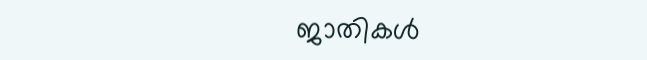ജാതികള്‍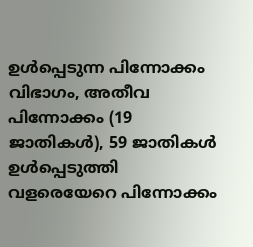ഉള്‍പ്പെടുന്ന പിന്നോക്കം വിഭാഗം, അതീവ പിന്നോക്കം (19 ജാതികള്‍), 59 ജാതികള്‍ ഉള്‍പ്പെടുത്തി വളരെയേറെ പിന്നോക്കം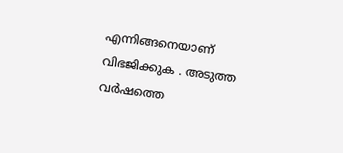എന്നിങ്ങനെയാണ് വിഭജിക്കുക . അടുത്ത വര്‍ഷത്തെ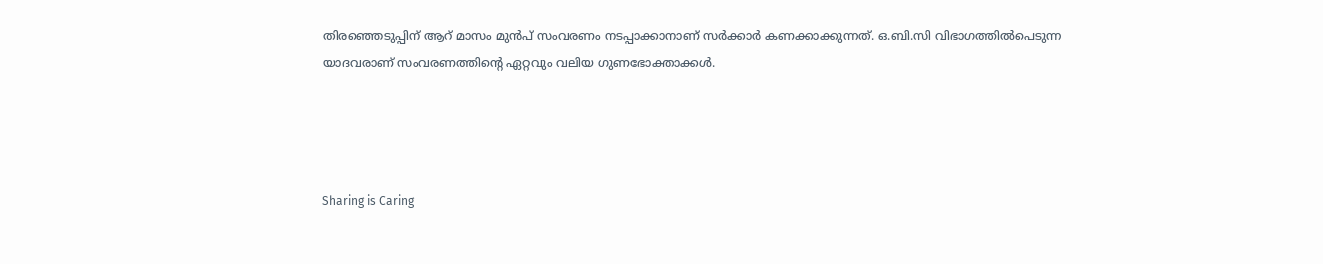തിരഞ്ഞെടുപ്പിന് ആറ് മാസം മുന്‍പ് സംവരണം നടപ്പാക്കാനാണ് സര്‍ക്കാര്‍ കണക്കാക്കുന്നത്. ഒ.ബി.സി വിഭാഗത്തില്‍പെടുന്ന യാദവരാണ് സംവരണത്തിന്റെ ഏറ്റവും വലിയ ഗുണഭോക്താക്കള്‍.




Sharing is Caring